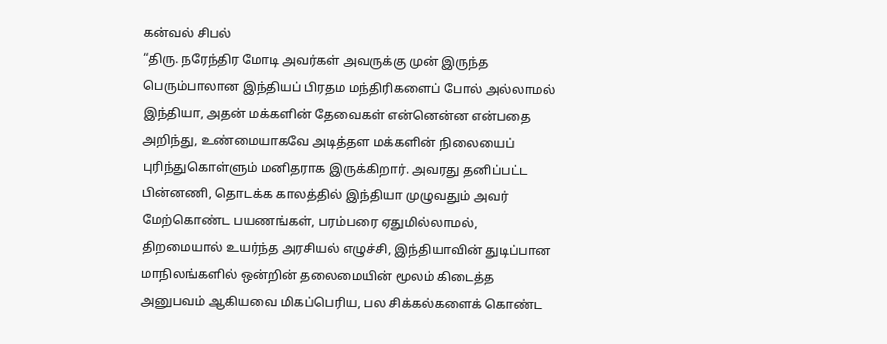கன்வல் சிபல்
“திரு. நரேந்திர மோடி அவர்கள் அவருக்கு முன் இருந்த பெரும்பாலான இந்தியப் பிரதம மந்திரிகளைப் போல் அல்லாமல் இந்தியா, அதன் மக்களின் தேவைகள் என்னென்ன என்பதை அறிந்து, உண்மையாகவே அடித்தள மக்களின் நிலையைப் புரிந்துகொள்ளும் மனிதராக இருக்கிறார். அவரது தனிப்பட்ட பின்னணி, தொடக்க காலத்தில் இந்தியா முழுவதும் அவர் மேற்கொண்ட பயணங்கள், பரம்பரை ஏதுமில்லாமல், திறமையால் உயர்ந்த அரசியல் எழுச்சி, இந்தியாவின் துடிப்பான மாநிலங்களில் ஒன்றின் தலைமையின் மூலம் கிடைத்த அனுபவம் ஆகியவை மிகப்பெரிய, பல சிக்கல்களைக் கொண்ட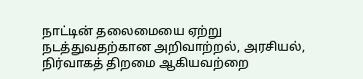நாட்டின் தலைமையை ஏற்று நடத்துவதற்கான அறிவாற்றல், அரசியல், நிர்வாகத் திறமை ஆகியவற்றை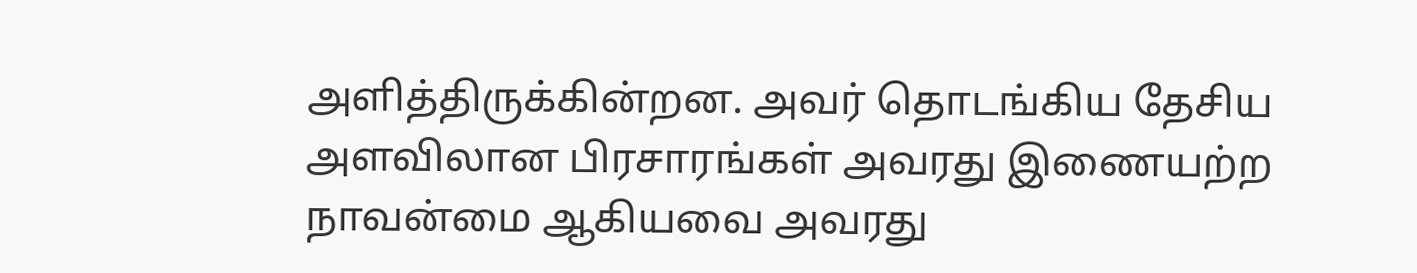அளித்திருக்கின்றன. அவர் தொடங்கிய தேசிய அளவிலான பிரசாரங்கள் அவரது இணையற்ற நாவன்மை ஆகியவை அவரது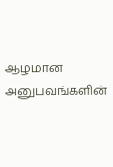ஆழமான அனுபவங்களின்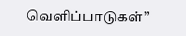வெளிப்பாடுகள்”